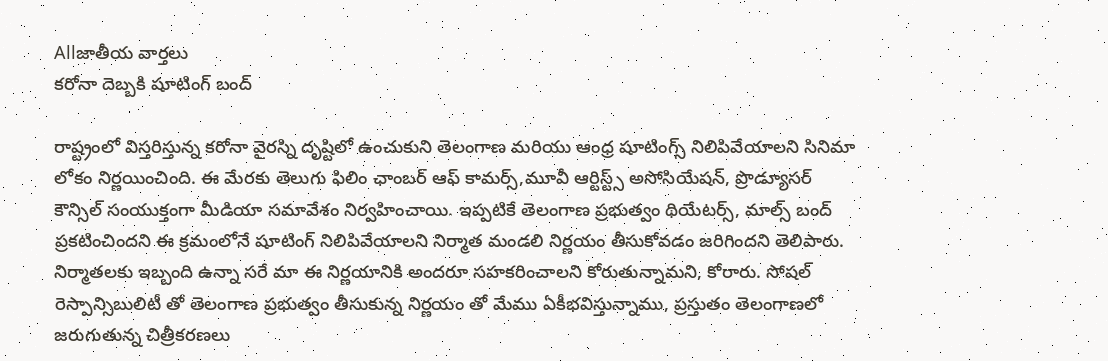Allజాతీయ వార్తలు
కరోనా దెబ్బకి షూటింగ్ బంద్

రాష్ట్రంలో విస్తరిస్తున్న కరోనా వైరస్ని దృష్టిలో ఉంచుకుని తెలంగాణ మరియు ఆంధ్ర షూటింగ్స్ నిలిపివేయాలని సినిమా లోకం నిర్ణయించింది. ఈ మేరకు తెలుగు ఫిలిం ఛాంబర్ ఆఫ్ కామర్స్,మూవీ ఆర్టిస్ట్స్ అసోసియేషన్, ప్రొడ్యూసర్ కౌన్సిల్ సంయుక్తంగా మీడియా సమావేశం నిర్వహించాయి. ఇప్పటికే తెలంగాణ ప్రభుత్వం థియేటర్స్, మాల్స్ బంద్ ప్రకటించిందని ఈ క్రమంలోనే షూటింగ్ నిలిపివేయాలని నిర్మాత మండలి నిర్ణయం తీసుకోవడం జరిగిందని తెలిపారు. నిర్మాతలకు ఇబ్బంది ఉన్నా సరే మా ఈ నిర్ణయానికి అందరూ సహకరించాలని కోరుతున్నామని, కోరారు. సోషల్ రెస్పాన్సిబులిటీ తో తెలంగాణ ప్రభుత్వం తీసుకున్న నిర్ణయం తో మేము ఏకీభవిస్తున్నాము, ప్రస్తుతం తెలంగాణలో జరుగుతున్న చిత్రీకరణలు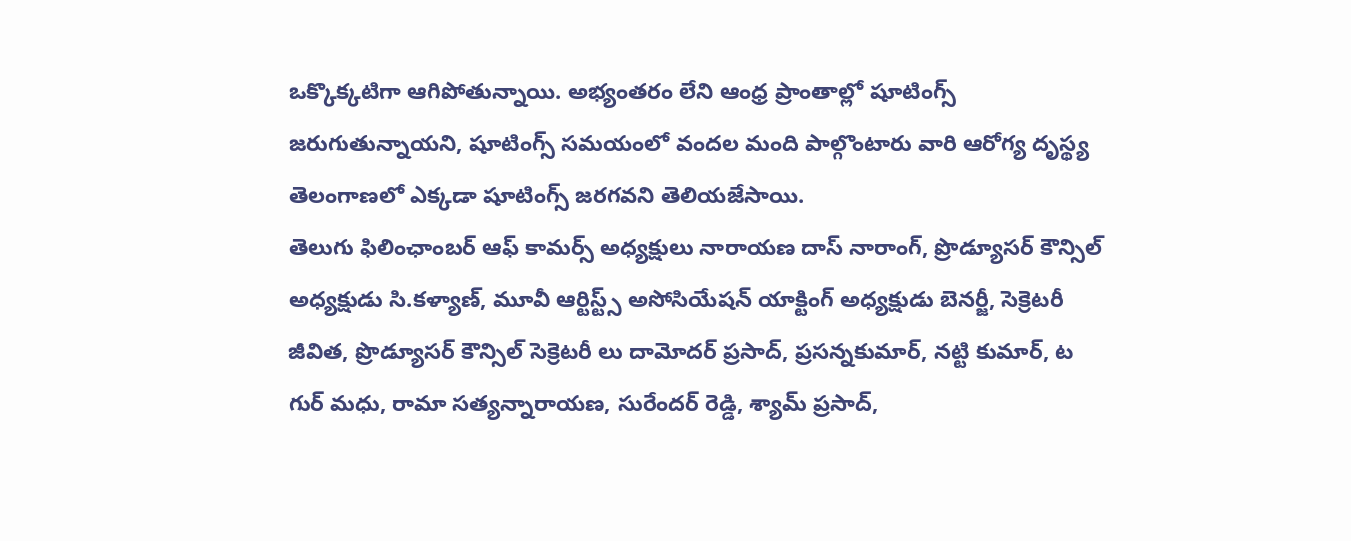ఒక్కొక్కటిగా ఆగిపోతున్నాయి. అభ్యంతరం లేని ఆంధ్ర ప్రాంతాల్లో షూటింగ్స్ జరుగుతున్నాయని, షూటింగ్స్ సమయంలో వందల మంది పాల్గొంటారు వారి ఆరోగ్య దృస్థ్య తెలంగాణలో ఎక్కడా షూటింగ్స్ జరగవని తెలియజేసాయి.
తెలుగు ఫిలింఛాంబర్ ఆఫ్ కామర్స్ అధ్యక్షులు నారాయణ దాస్ నారాంగ్, ప్రొడ్యూసర్ కౌన్సిల్ అధ్యక్షుడు సి.కళ్యాణ్, మూవీ ఆర్టిస్ట్స్ అసోసియేషన్ యాక్టింగ్ అధ్యక్షుడు బెనర్జీ, సెక్రెటరీ జీవిత, ప్రొడ్యూసర్ కౌన్సిల్ సెక్రెటరీ లు దామోదర్ ప్రసాద్, ప్రసన్నకుమార్, నట్టి కుమార్, ట గుర్ మధు, రామా సత్యన్నారాయణ, సురేందర్ రెడ్డి, శ్యామ్ ప్రసాద్,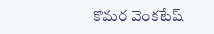కొమర వెంకటేష్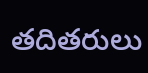తదితరులు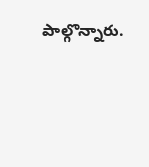పాల్గొన్నారు.